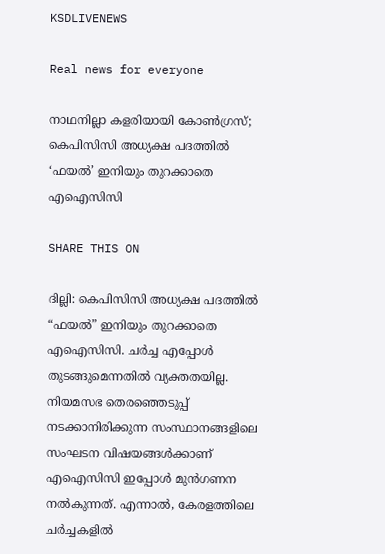KSDLIVENEWS

Real news for everyone

നാഥനില്ലാ കളരിയായി കോൺഗ്രസ്; കെപിസിസി അധ്യക്ഷ പദത്തിൽ ‘ഫയൽ’ ഇനിയും തുറക്കാതെ എഐസിസി

SHARE THIS ON

ദില്ലി: കെപിസിസി അധ്യക്ഷ പദത്തിൽ “ഫയൽ” ഇനിയും തുറക്കാതെ എഐസിസി. ചർച്ച എപ്പോൾ തുടങ്ങുമെന്നതിൽ വ്യക്തതയില്ല. നിയമസഭ തെരഞ്ഞെടുപ്പ് നടക്കാനിരിക്കുന്ന സംസ്ഥാനങ്ങളിലെ സംഘടന വിഷയങ്ങൾക്കാണ് എഐസിസി ഇപ്പോൾ മുൻഗണന നൽകുന്നത്. എന്നാല്‍, കേരളത്തിലെ ചർച്ചകളിൽ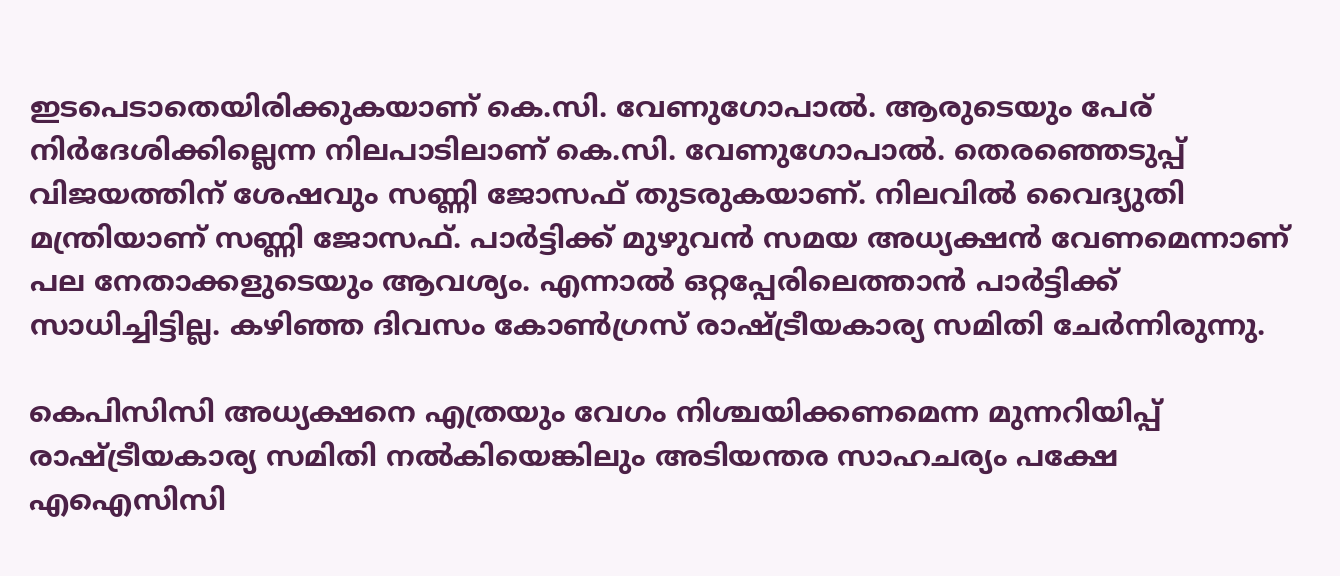ഇടപെടാതെയിരിക്കുകയാണ് കെ.സി. വേണുഗോപാൽ. ആരുടെയും പേര് നിർദേശിക്കില്ലെന്ന നിലപാടിലാണ് കെ.സി. വേണുഗോപാൽ. തെരഞ്ഞെടുപ്പ് വിജയത്തിന് ശേഷവും സണ്ണി ജോസഫ് തുടരുകയാണ്. നിലവിൽ വൈദ്യുതി മന്ത്രിയാണ് സണ്ണി ജോസഫ്. പാർട്ടിക്ക് മുഴുവൻ സമയ അധ്യക്ഷൻ വേണമെന്നാണ് പല നേതാക്കളുടെയും ആവശ്യം. എന്നാൽ ഒറ്റപ്പേരിലെത്താൻ പാർട്ടിക്ക് സാധിച്ചിട്ടില്ല. കഴിഞ്ഞ ദിവസം കോൺഗ്രസ് രാഷ്ട്രീയകാര്യ സമിതി ചേർന്നിരുന്നു.

കെപിസിസി അധ്യക്ഷനെ എത്രയും വേഗം നിശ്ചയിക്കണമെന്ന മുന്നറിയിപ്പ് രാഷ്ട്രീയകാര്യ സമിതി നല്‍കിയെങ്കിലും അടിയന്തര സാഹചര്യം പക്ഷേ എഐസിസി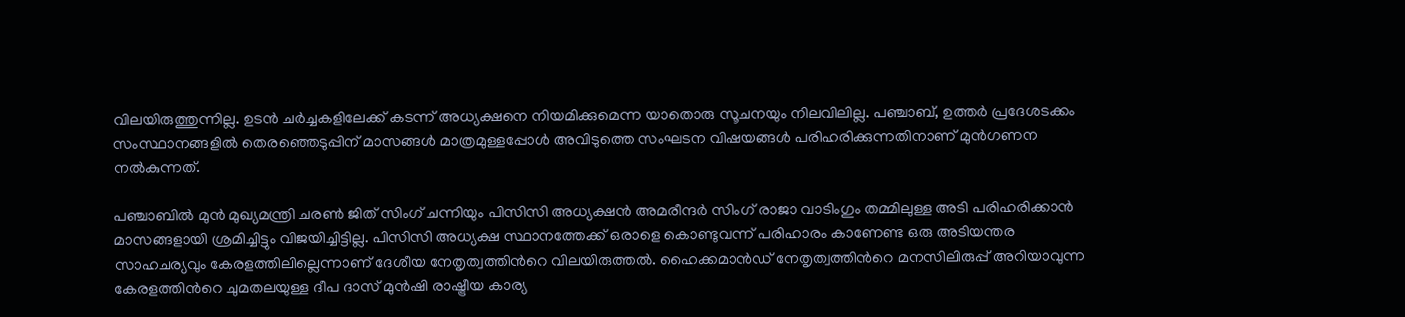വിലയിരുത്തുന്നില്ല. ഉടന്‍ ചര്‍ച്ചകളിലേക്ക് കടന്ന് അധ്യക്ഷനെ നിയമിക്കുമെന്ന യാതൊരു സൂചനയും നിലവിലില്ല. പഞ്ചാബ്, ഉത്തര്‍ പ്രദേശടക്കം സംസ്ഥാനങ്ങളില്‍ തെരഞ്ഞെടുപ്പിന് മാസങ്ങള്‍ മാത്രമുള്ളപ്പോള്‍ അവിടുത്തെ സംഘടന വിഷയങ്ങള്‍ പരിഹരിക്കുന്നതിനാണ് മുന്‍ഗണന നല്‍കുന്നത്.

പഞ്ചാബില്‍ മുന്‍ മുഖ്യമന്ത്രി ചരണ്‍ ജിത് സിംഗ് ചന്നിയും പിസിസി അധ്യക്ഷന്‍ അമരീന്ദര്‍ സിംഗ് രാജാ വാടിംഗും തമ്മിലുള്ള അടി പരിഹരിക്കാന്‍ മാസങ്ങളായി ശ്രമിച്ചിട്ടും വിജയിച്ചിട്ടില്ല. പിസിസി അധ്യക്ഷ സ്ഥാനത്തേക്ക് ഒരാളെ കൊണ്ടുവന്ന് പരിഹാരം കാണേണ്ട ഒരു അടിയന്തര സാഹചര്യവും കേരളത്തിലില്ലെന്നാണ് ദേശീയ നേതൃത്വത്തിന്‍റെ വിലയിരുത്തല്‍. ഹൈക്കമാന്‍ഡ് നേതൃത്വത്തിന്‍റെ മനസിലിരുപ്പ് അറിയാവുന്ന കേരളത്തിന്‍റെ ചുമതലയുള്ള ദീപ ദാസ് മുന്‍ഷി രാഷ്ട്രീയ കാര്യ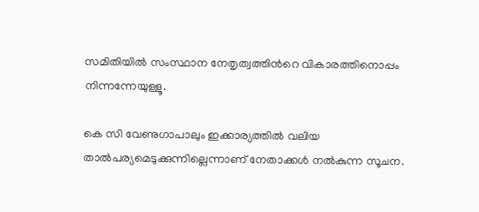സമിതിയില്‍ സംസ്ഥാന നേതൃത്വത്തിന്‍റെ വികാരത്തിനൊപ്പം നിന്നന്നേയുള്ളൂ.

കെ സി വേണുഗാപാലും ഇക്കാര്യത്തില്‍ വലിയ താല്‍പര്യമെടുക്കുന്നില്ലെന്നാണ് നേതാക്കള്‍ നല്‍കുന്ന സൂചന.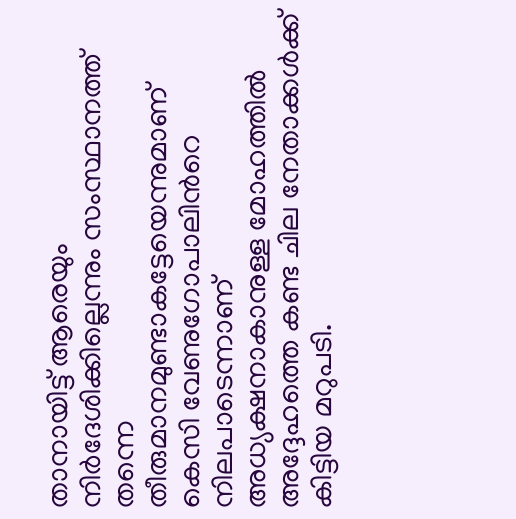താനായിട്ട് ആരെയും നിര്‍ദേശിക്കില്ലെന്നും സംസ്ഥാനത്ത് തന്നെ തീരുമാനമുണ്ടാകട്ടേയെന്നുമാണ് കെസി വേണുഗോപാലിന്‍റെ നിലപാടെന്നാണ് അധ്യക്ഷനാകാനുള്ള മോഹത്തില്‍ അദ്ദേഹത്തെ കണ്ട ചില നേതാക്കള്‍ക്ക് കിട്ടിയ മറുപടി.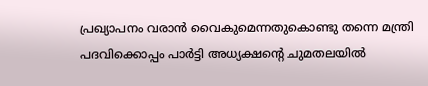പ്രഖ്യാപനം വരാന്‍ വൈകുമെന്നതുകൊണ്ടു തന്നെ മന്ത്രി പദവിക്കൊപ്പം പാര്‍ട്ടി അധ്യക്ഷന്‍റെ ചുമതലയില്‍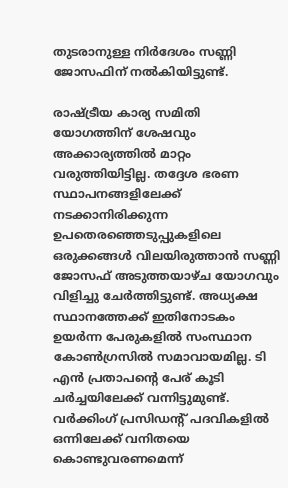തുടരാനുള്ള നിര്‍ദേശം സണ്ണി ജോസഫിന് നല്‍കിയിട്ടുണ്ട്.

രാഷ്ട്രീയ കാര്യ സമിതി യോഗത്തിന് ശേഷവും അക്കാര്യത്തില്‍ മാറ്റം വരുത്തിയിട്ടില്ല. തദ്ദേശ ഭരണ സ്ഥാപനങ്ങളിലേക്ക് നടക്കാനിരിക്കുന്ന ഉപതെരഞ്ഞെടുപ്പുകളിലെ ഒരുക്കങ്ങള്‍ വിലയിരുത്താന്‍ സണ്ണി ജോസഫ് അടുത്തയാഴ്ച യോഗവും വിളിച്ചു ചേര്‍ത്തിട്ടുണ്ട്. അധ്യക്ഷ സ്ഥാനത്തേക്ക് ഇതിനോടകം ഉയര്‍ന്ന പേരുകളില്‍ സംസ്ഥാന കോണ്‍ഗ്രസില്‍ സമാവായമില്ല. ടി എന്‍ പ്രതാപന്‍റെ പേര് കൂടി ചര്‍ച്ചയിലേക്ക് വന്നിട്ടുമുണ്ട്. വര്‍ക്കിംഗ് പ്രസിഡന്‍റ് പദവികളില്‍ ഒന്നിലേക്ക് വനിതയെ കൊണ്ടുവരണമെന്ന്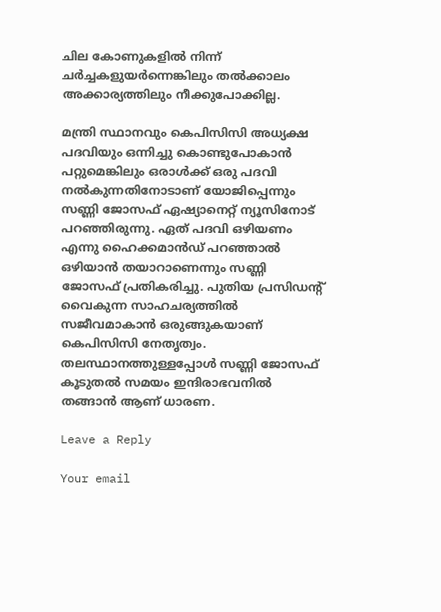ചില കോണുകളില്‍ നിന്ന് ചര്‍ച്ചകളുയര്‍ന്നെങ്കിലും തല്‍ക്കാലം അക്കാര്യത്തിലും നീക്കുപോക്കില്ല.

മന്ത്രി സ്ഥാനവും കെപിസിസി അധ്യക്ഷ പദവിയും ഒന്നിച്ചു കൊണ്ടുപോകാന്‍ പറ്റുമെങ്കിലും ഒരാള്‍ക്ക് ഒരു പദവി നല്‍കുന്നതിനോടാണ് യോജിപ്പെന്നും സണ്ണി ജോസഫ് ഏഷ്യാനെറ്റ്‌ ന്യൂസിനോട് പറഞ്ഞിരുന്നു. ഏത് പദവി ഒഴിയണം എന്നു ഹൈക്കമാൻഡ് പറഞ്ഞാല്‍ ഒഴിയാൻ തയാറാണെന്നും സണ്ണി ജോസഫ് പ്രതികരിച്ചു. പുതിയ പ്രസിഡന്റ് വൈകുന്ന സാഹചര്യത്തിൽ സജീവമാകാൻ ഒരുങ്ങുകയാണ് കെപിസിസി നേതൃത്വം. തലസ്ഥാനത്തുള്ളപ്പോൾ സണ്ണി ജോസഫ് കൂടുതൽ സമയം ഇന്ദിരാഭവനിൽ തങ്ങാൻ ആണ് ധാരണ.

Leave a Reply

Your email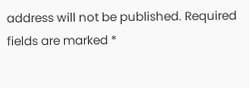address will not be published. Required fields are marked *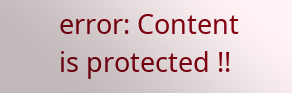error: Content is protected !!